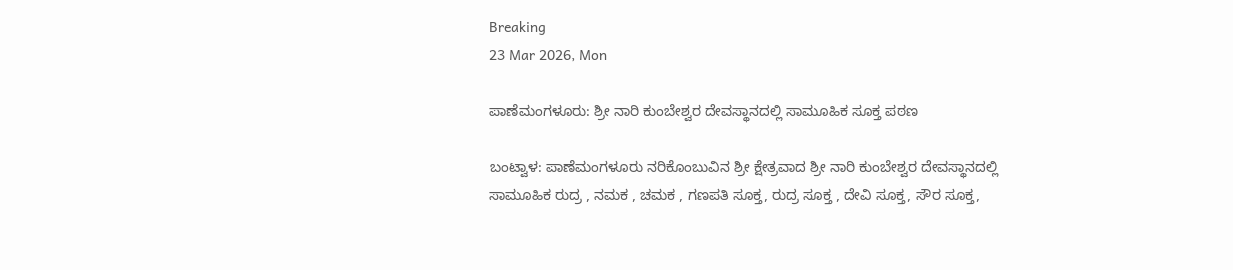Breaking
23 Mar 2026, Mon

ಪಾಣೆಮಂಗಳೂರು: ಶ್ರೀ ನಾರಿ ಕುಂಬೇಶ್ವರ ದೇವಸ್ಥಾನದಲ್ಲಿ ಸಾಮೂಹಿಕ ಸೂಕ್ತ ಪಠಣ

ಬಂಟ್ವಾಳ: ಪಾಣೆಮಂಗಳೂರು ನರಿಕೊಂಬುವಿನ ಶ್ರೀ ಕ್ಷೇತ್ರವಾದ ಶ್ರೀ ನಾರಿ ಕುಂಬೇಶ್ವರ ದೇವಸ್ಥಾನದಲ್ಲಿ ಸಾಮೂಹಿಕ ರುದ್ರ , ನಮಕ , ಚಮಕ , ಗಣಪತಿ ಸೂಕ್ತ, ರುದ್ರ ಸೂಕ್ತ , ದೇವಿ ಸೂಕ್ತ, ಸೌರ ಸೂಕ್ತ,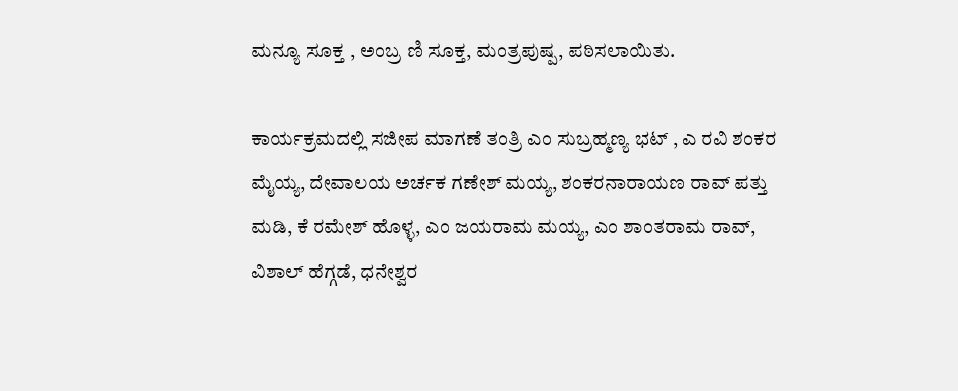ಮನ್ಯೂ ಸೂಕ್ತ , ಅಂಬ್ರ ಣಿ ಸೂಕ್ತ, ಮಂತ್ರಪುಷ್ಪ, ಪಠಿಸಲಾಯಿತು.

ಕಾರ್ಯಕ್ರಮದಲ್ಲಿ ಸಜೀಪ ಮಾಗಣೆ ತಂತ್ರಿ ಎಂ ಸುಬ್ರಹ್ಮಣ್ಯ ಭಟ್ , ಎ ರವಿ ಶಂಕರ ಮೈಯ್ಯ, ದೇವಾಲಯ ಅರ್ಚಕ ಗಣೇಶ್ ಮಯ್ಯ, ಶಂಕರನಾರಾಯಣ ರಾವ್ ಪತ್ತು ಮಡಿ, ಕೆ ರಮೇಶ್ ಹೊಳ್ಳ, ಎಂ ಜಯರಾಮ ಮಯ್ಯ, ಎಂ ಶಾಂತರಾಮ ರಾವ್, ವಿಶಾಲ್ ಹೆಗ್ಗಡೆ, ಧನೇಶ್ವರ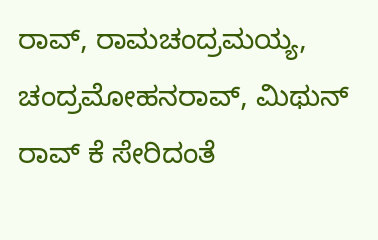ರಾವ್, ರಾಮಚಂದ್ರಮಯ್ಯ, ಚಂದ್ರಮೋಹನರಾವ್, ಮಿಥುನ್ ರಾವ್ ಕೆ ಸೇರಿದಂತೆ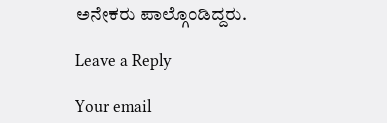ಅನೇಕರು ಪಾಲ್ಗೊಂಡಿದ್ದರು.

Leave a Reply

Your email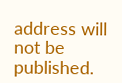address will not be published.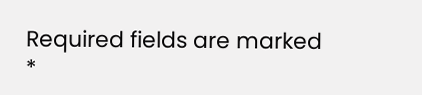Required fields are marked *